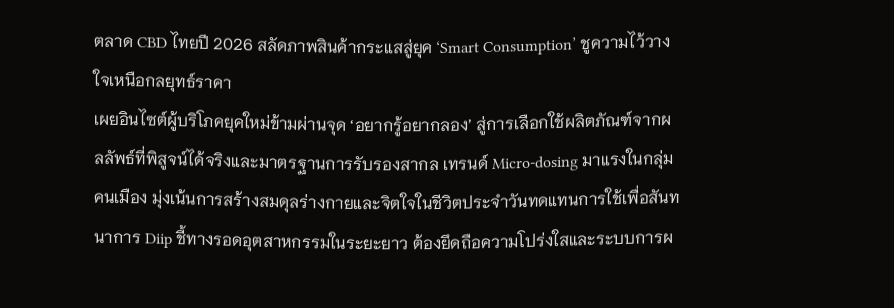ตลาด CBD ไทยปี 2026 สลัดภาพสินค้ากระแสสู่ยุค ‘Smart Consumption’ ชูความไว้วางใจเหนือกลยุทธ์ราคา
เผยอินไซต์ผู้บริโภคยุคใหม่ข้ามผ่านจุด ‘อยากรู้อยากลอง’ สู่การเลือกใช้ผลิตภัณฑ์จากผลลัพธ์ที่พิสูจน์ได้จริงและมาตรฐานการรับรองสากล เทรนด์ Micro-dosing มาแรงในกลุ่มคนเมือง มุ่งเน้นการสร้างสมดุลร่างกายและจิตใจในชีวิตประจำวันทดแทนการใช้เพื่อสันทนาการ Diip ชี้ทางรอดอุตสาหกรรมในระยะยาว ต้องยึดถือความโปร่งใสและระบบการผ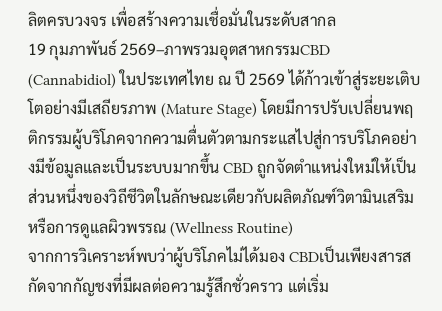ลิตครบวงจร เพื่อสร้างความเชื่อมั่นในระดับสากล
19 กุมภาพันธ์ 2569–ภาพรวมอุตสาหกรรมCBD (Cannabidiol) ในประเทศไทย ณ ปี 2569 ได้ก้าวเข้าสู่ระยะเติบโตอย่างมีเสถียรภาพ (Mature Stage) โดยมีการปรับเปลี่ยนพฤติกรรมผู้บริโภคจากความตื่นตัวตามกระแสไปสู่การบริโภคอย่างมีข้อมูลและเป็นระบบมากขึ้น CBD ถูกจัดตำแหน่งใหม่ให้เป็นส่วนหนึ่งของวิถีชีวิตในลักษณะเดียวกับผลิตภัณฑ์วิตามินเสริมหรือการดูแลผิวพรรณ (Wellness Routine)
จากการวิเคราะห์พบว่าผู้บริโภคไม่ได้มอง CBDเป็นเพียงสารสกัดจากกัญชงที่มีผลต่อความรู้สึกชั่วคราว แต่เริ่ม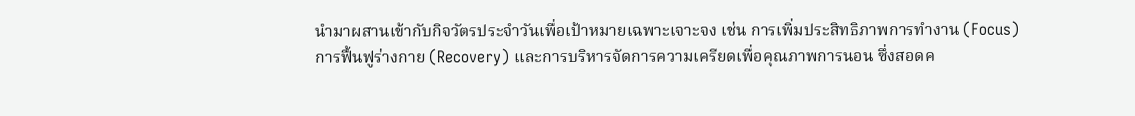นำมาผสานเข้ากับกิจวัตรประจำวันเพื่อเป้าหมายเฉพาะเจาะจง เช่น การเพิ่มประสิทธิภาพการทำงาน (Focus) การฟื้นฟูร่างกาย (Recovery) และการบริหารจัดการความเครียดเพื่อคุณภาพการนอน ซึ่งสอดค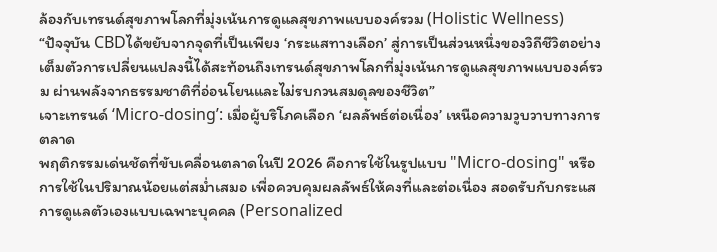ล้องกับเทรนด์สุขภาพโลกที่มุ่งเน้นการดูแลสุขภาพแบบองค์รวม (Holistic Wellness)
“ปัจจุบัน CBDได้ขยับจากจุดที่เป็นเพียง ‘กระแสทางเลือก’ สู่การเป็นส่วนหนึ่งของวิถีชีวิตอย่างเต็มตัวการเปลี่ยนแปลงนี้ได้สะท้อนถึงเทรนด์สุขภาพโลกที่มุ่งเน้นการดูแลสุขภาพแบบองค์รวม ผ่านพลังจากธรรมชาติที่อ่อนโยนและไม่รบกวนสมดุลของชีวิต”
เจาะเทรนด์ ‘Micro-dosing’: เมื่อผู้บริโภคเลือก ‘ผลลัพธ์ต่อเนื่อง’ เหนือความวูบวาบทางการตลาด
พฤติกรรมเด่นชัดที่ขับเคลื่อนตลาดในปี 2026 คือการใช้ในรูปแบบ "Micro-dosing" หรือการใช้ในปริมาณน้อยแต่สม่ำเสมอ เพื่อควบคุมผลลัพธ์ให้คงที่และต่อเนื่อง สอดรับกับกระแสการดูแลตัวเองแบบเฉพาะบุคคล (Personalized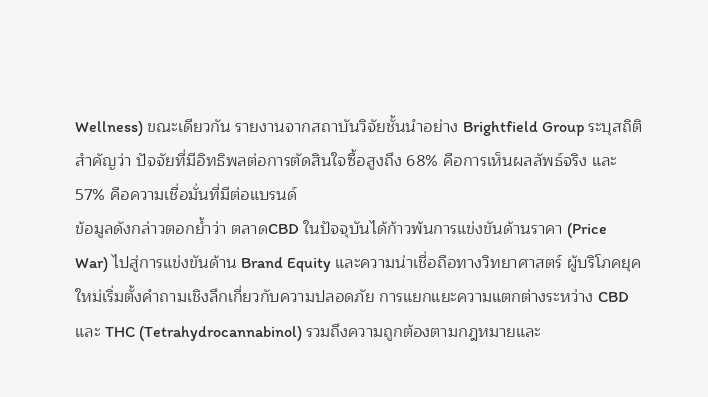Wellness) ขณะเดียวกัน รายงานจากสถาบันวิจัยชั้นนำอย่าง Brightfield Group ระบุสถิติสำคัญว่า ปัจจัยที่มีอิทธิพลต่อการตัดสินใจซื้อสูงถึง 68% คือการเห็นผลลัพธ์จริง และ 57% คือความเชื่อมั่นที่มีต่อแบรนด์
ข้อมูลดังกล่าวตอกย้ำว่า ตลาดCBD ในปัจจุบันได้ก้าวพ้นการแข่งขันด้านราคา (Price War) ไปสู่การแข่งขันด้าน Brand Equity และความน่าเชื่อถือทางวิทยาศาสตร์ ผู้บริโภคยุคใหม่เริ่มตั้งคำถามเชิงลึกเกี่ยวกับความปลอดภัย การแยกแยะความแตกต่างระหว่าง CBD และ THC (Tetrahydrocannabinol) รวมถึงความถูกต้องตามกฎหมายและ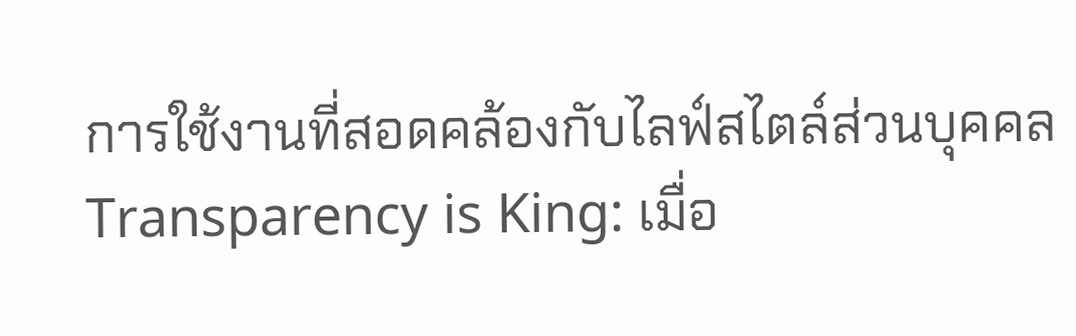การใช้งานที่สอดคล้องกับไลฟ์สไตล์ส่วนบุคคล
Transparency is King: เมื่อ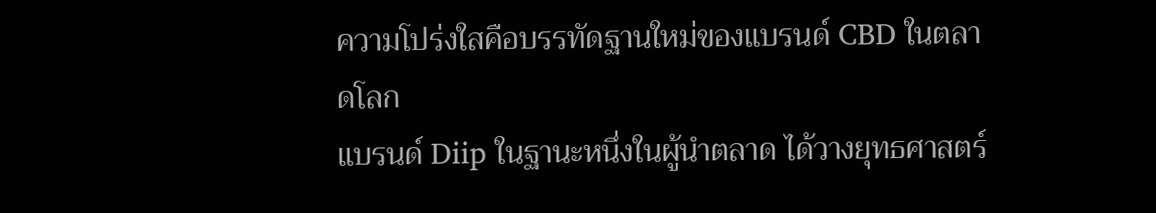ความโปร่งใสคือบรรทัดฐานใหม่ของแบรนด์ CBD ในตลาดโลก
แบรนด์ Diip ในฐานะหนึ่งในผู้นำตลาด ได้วางยุทธศาสตร์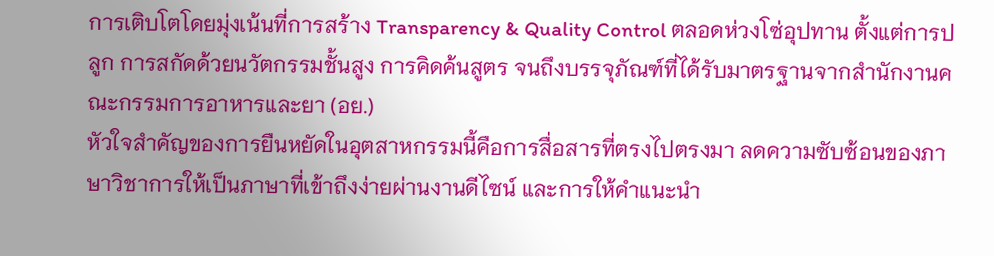การเติบโตโดยมุ่งเน้นที่การสร้าง Transparency & Quality Control ตลอดห่วงโซ่อุปทาน ตั้งแต่การปลูก การสกัดด้วยนวัตกรรมชั้นสูง การคิดค้นสูตร จนถึงบรรจุภัณฑ์ที่ได้รับมาตรฐานจากสำนักงานคณะกรรมการอาหารและยา (อย.)
หัวใจสำคัญของการยืนหยัดในอุตสาหกรรมนี้คือการสื่อสารที่ตรงไปตรงมา ลดความซับซ้อนของภาษาวิชาการให้เป็นภาษาที่เข้าถึงง่ายผ่านงานดีไซน์ และการให้คำแนะนำ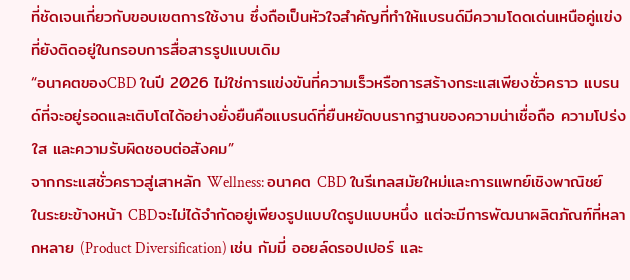ที่ชัดเจนเกี่ยวกับขอบเขตการใช้งาน ซึ่งถือเป็นหัวใจสำคัญที่ทำให้แบรนด์มีความโดดเด่นเหนือคู่แข่งที่ยังติดอยู่ในกรอบการสื่อสารรูปแบบเดิม
“อนาคตของCBD ในปี 2026 ไม่ใช่การแข่งขันที่ความเร็วหรือการสร้างกระแสเพียงชั่วคราว แบรนด์ที่จะอยู่รอดและเติบโตได้อย่างยั่งยืนคือแบรนด์ที่ยืนหยัดบนรากฐานของความน่าเชื่อถือ ความโปร่งใส และความรับผิดชอบต่อสังคม”
จากกระแสชั่วคราวสู่เสาหลัก Wellness: อนาคต CBD ในรีเทลสมัยใหม่และการแพทย์เชิงพาณิชย์
ในระยะข้างหน้า CBDจะไม่ได้จำกัดอยู่เพียงรูปแบบใดรูปแบบหนึ่ง แต่จะมีการพัฒนาผลิตภัณฑ์ที่หลากหลาย (Product Diversification) เช่น กัมมี่ ออยล์ดรอปเปอร์ และ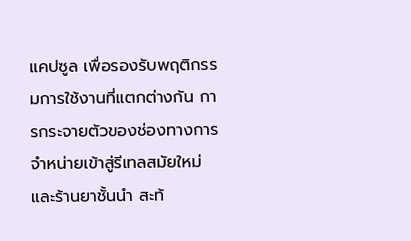แคปซูล เพื่อรองรับพฤติกรรมการใช้งานที่แตกต่างกัน การกระจายตัวของช่องทางการจำหน่ายเข้าสู่รีเทลสมัยใหม่และร้านยาชั้นนำ สะท้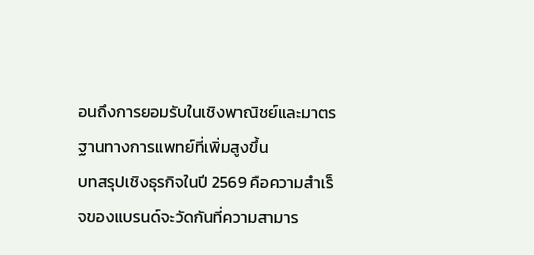อนถึงการยอมรับในเชิงพาณิชย์และมาตรฐานทางการแพทย์ที่เพิ่มสูงขึ้น
บทสรุปเชิงธุรกิจในปี 2569 คือความสำเร็จของแบรนด์จะวัดกันที่ความสามาร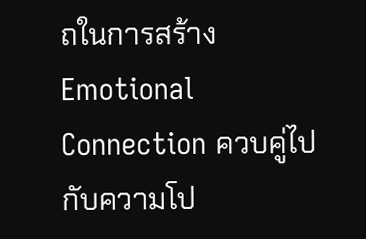ถในการสร้าง Emotional Connection ควบคู่ไปกับความโป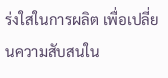ร่งใสในการผลิต เพื่อเปลี่ยนความสับสนใน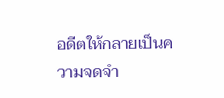อดีตให้กลายเป็นความจดจำ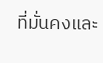ที่มั่นคงและ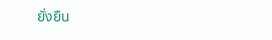ยั่งยืน